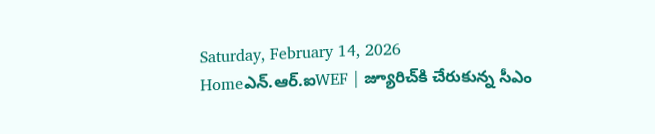Saturday, February 14, 2026
Homeఎన్‌.ఆర్‌.ఐWEF | జ్యూరిచ్‌కి చేరుకున్న సీఎం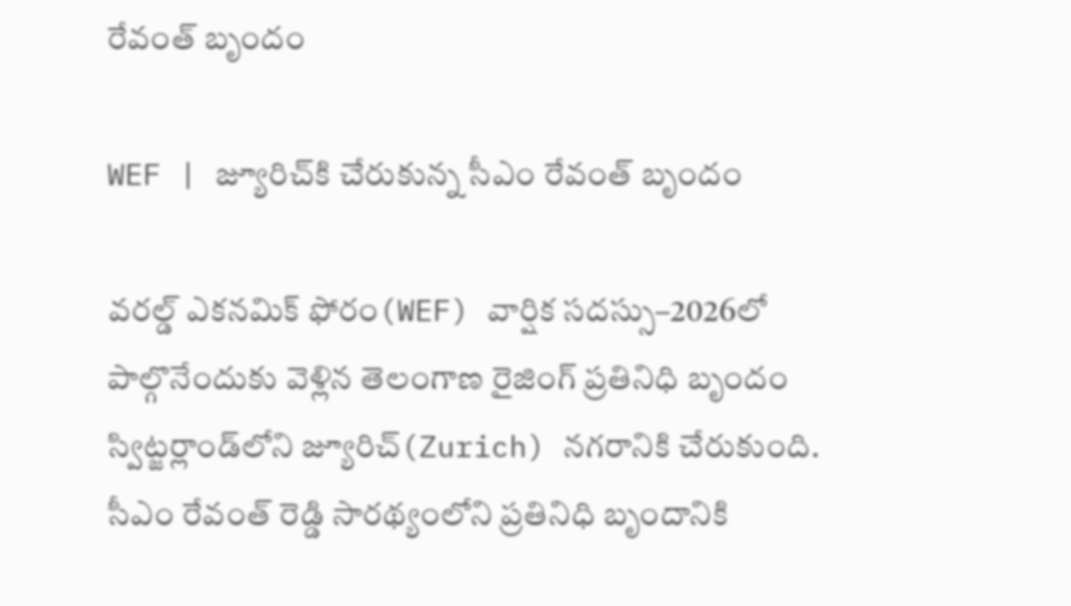రేవంత్ బృందం

WEF | జ్యూరిచ్‌కి చేరుకున్న సీఎం రేవంత్ బృందం

వరల్డ్ ఎకనమిక్ ఫోరం(WEF) వార్షిక సదస్సు–2026లో పాల్గొనేందుకు వెళ్లిన తెలంగాణ రైజింగ్ ప్రతినిధి బృందం స్విట్జర్లాండ్‌లోని జ్యూరిచ్(Zurich) నగరానికి చేరుకుంది. సీఎం రేవంత్ రెడ్డి సారథ్యంలోని ప్రతినిధి బృందానికి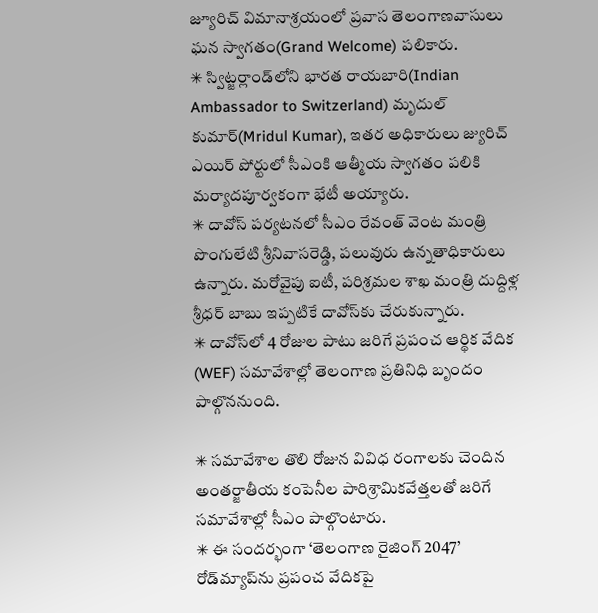జ్యూరిచ్ విమానాశ్రయంలో ప్రవాస తెలంగాణవాసులు ఘన స్వాగతం(Grand Welcome) పలికారు.
✳ స్విట్జర్లాండ్‌లోని భారత రాయబారి(Indian Ambassador to Switzerland) మృదుల్ కుమార్(Mridul Kumar), ఇతర అధికారులు జ్యురిచ్ ఎయిర్ పోర్టులో సీఎంకి ఆత్మీయ స్వాగతం పలికి మర్యాదపూర్వకంగా భేటీ అయ్యారు.
✳ దావోస్ పర్యటనలో సీఎం రేవంత్ వెంట మంత్రి పొంగులేటి శ్రీనివాసరెడ్డి, పలువురు ఉన్నతాధికారులు ఉన్నారు. మరోవైపు ఐటీ, పరిశ్రమల శాఖ మంత్రి దుద్దిళ్ల శ్రీధర్ బాబు ఇప్పటికే దావోస్‌కు చేరుకున్నారు.
✳ దావోస్‌లో 4 రోజుల పాటు జరిగే ప్రపంచ ఆర్థిక వేదిక (WEF) సమావేశాల్లో తెలంగాణ ప్రతినిధి బృందం పాల్గొననుంది.

✳ సమావేశాల తొలి రోజున వివిధ రంగాలకు చెందిన అంతర్జాతీయ కంపెనీల పారిశ్రామికవేత్తలతో జరిగే సమావేశాల్లో సీఎం పాల్గొంటారు.
✳ ఈ సందర్భంగా ‘తెలంగాణ రైజింగ్ 2047’ రోడ్‌మ్యాప్‌ను ప్రపంచ వేదికపై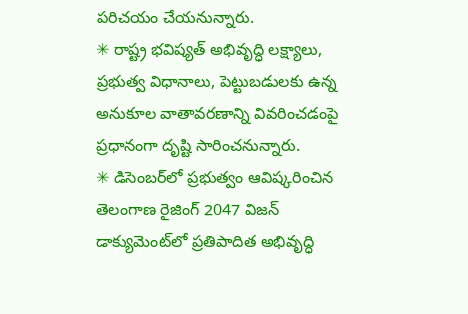పరిచయం చేయనున్నారు.
✳ రాష్ట్ర భవిష్యత్ అభివృద్ధి లక్ష్యాలు, ప్రభుత్వ విధానాలు, పెట్టుబడులకు ఉన్న అనుకూల వాతావరణాన్ని వివరించడంపై ప్రధానంగా దృష్టి సారించనున్నారు.
✳ డిసెంబర్‌లో ప్రభుత్వం ఆవిష్కరించిన తెలంగాణ రైజింగ్ 2047 విజన్ డాక్యుమెంట్‌లో ప్రతిపాదిత అభివృద్ధి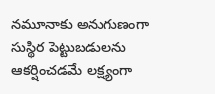నమూనాకు అనుగుణంగా సుస్థిర పెట్టుబడులను ఆకర్షించడమే లక్ష్యంగా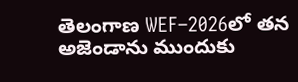తెలంగాణ WEF–2026లో తన అజెండాను ముందుకు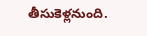తీసుకెళ్లనుంది.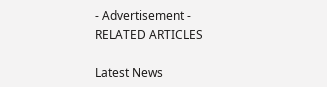- Advertisement -
RELATED ARTICLES

Latest News